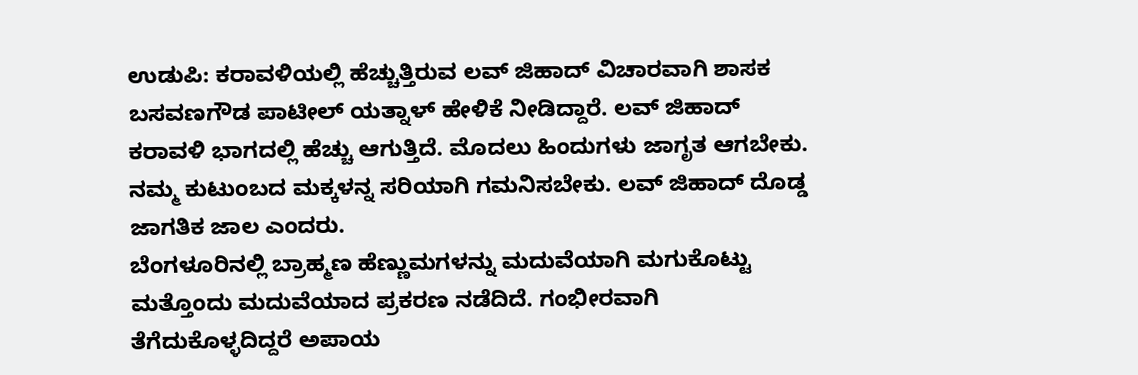ಉಡುಪಿ: ಕರಾವಳಿಯಲ್ಲಿ ಹೆಚ್ಚುತ್ತಿರುವ ಲವ್ ಜಿಹಾದ್ ವಿಚಾರವಾಗಿ ಶಾಸಕ ಬಸವಣಗೌಡ ಪಾಟೀಲ್ ಯತ್ನಾಳ್ ಹೇಳಿಕೆ ನೀಡಿದ್ದಾರೆ. ಲವ್ ಜಿಹಾದ್ ಕರಾವಳಿ ಭಾಗದಲ್ಲಿ ಹೆಚ್ಚು ಆಗುತ್ತಿದೆ. ಮೊದಲು ಹಿಂದುಗಳು ಜಾಗೃತ ಆಗಬೇಕು. ನಮ್ಮ ಕುಟುಂಬದ ಮಕ್ಕಳನ್ನ ಸರಿಯಾಗಿ ಗಮನಿಸಬೇಕು. ಲವ್ ಜಿಹಾದ್ ದೊಡ್ಡ ಜಾಗತಿಕ ಜಾಲ ಎಂದರು.
ಬೆಂಗಳೂರಿನಲ್ಲಿ ಬ್ರಾಹ್ಮಣ ಹೆಣ್ಣುಮಗಳನ್ನು ಮದುವೆಯಾಗಿ ಮಗುಕೊಟ್ಟು ಮತ್ತೊಂದು ಮದುವೆಯಾದ ಪ್ರಕರಣ ನಡೆದಿದೆ. ಗಂಭೀರವಾಗಿ ತೆಗೆದುಕೊಳ್ಳದಿದ್ದರೆ ಅಪಾಯ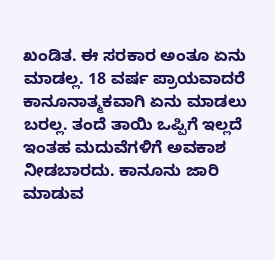ಖಂಡಿತ. ಈ ಸರಕಾರ ಅಂತೂ ಏನು ಮಾಡಲ್ಲ. 18 ವರ್ಷ ಪ್ರಾಯವಾದರೆ ಕಾನೂನಾತ್ಮಕವಾಗಿ ಏನು ಮಾಡಲು ಬರಲ್ಲ. ತಂದೆ ತಾಯಿ ಒಪ್ಪಿಗೆ ಇಲ್ಲದೆ ಇಂತಹ ಮದುವೆಗಳಿಗೆ ಅವಕಾಶ ನೀಡಬಾರದು. ಕಾನೂನು ಜಾರಿ ಮಾಡುವ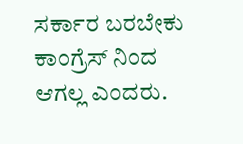ಸರ್ಕಾರ ಬರಬೇಕು ಕಾಂಗ್ರೆಸ್ ನಿಂದ ಆಗಲ್ಲ ಎಂದರು.